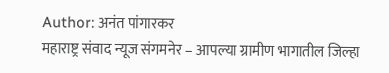Author: अनंत पांगारकर
महाराष्ट्र संवाद न्यूज संगमनेर – आपल्या ग्रामीण भागातील जिल्हा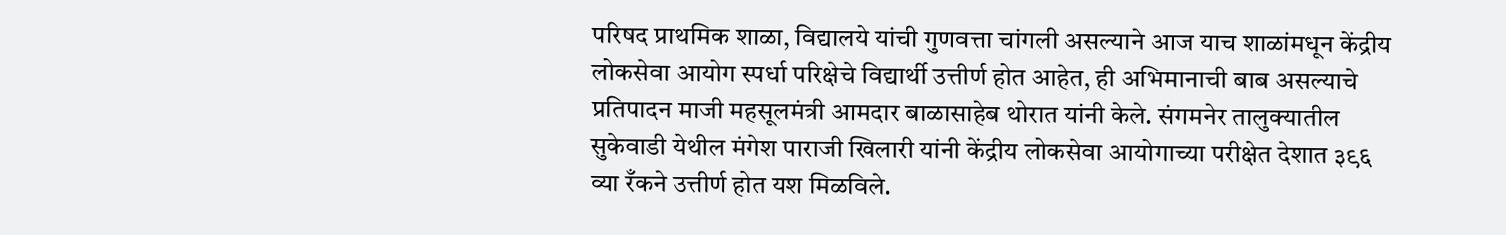परिषद प्राथमिक शाळा, विद्यालये यांची गुणवत्ता चांगली असल्याने आज याच शाळांमधून केंद्रीय लोकसेवा आयोग स्पर्धा परिक्षेचे विद्यार्थी उत्तीर्ण होत आहेत, ही अभिमानाची बाब असल्याचे प्रतिपादन माजी महसूलमंत्री आमदार बाळासाहेब थोरात यांनी केले. संगमनेर तालुक्यातील सुकेवाडी येथील मंगेश पाराजी खिलारी यांनी केंद्रीय लोकसेवा आयोगाच्या परीक्षेत देशात ३९६ व्या रँकने उत्तीर्ण होत यश मिळविले.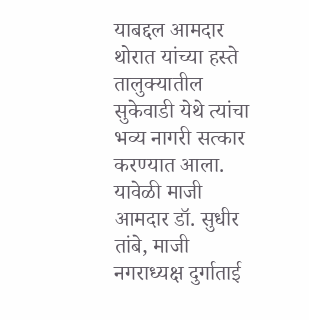याबद्दल आमदार थोरात यांच्या हस्ते तालुक्यातील सुकेवाडी येथे त्यांचा भव्य नागरी सत्कार करण्यात आला. यावेळी माजी आमदार डॉ. सुधीर तांबे, माजी नगराध्यक्ष दुर्गाताई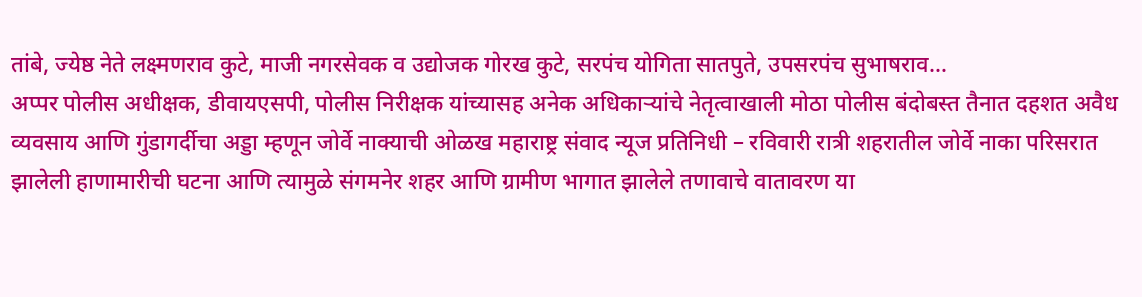तांबे, ज्येष्ठ नेते लक्ष्मणराव कुटे, माजी नगरसेवक व उद्योजक गोरख कुटे, सरपंच योगिता सातपुते, उपसरपंच सुभाषराव…
अप्पर पोलीस अधीक्षक, डीवायएसपी, पोलीस निरीक्षक यांच्यासह अनेक अधिकाऱ्यांचे नेतृत्वाखाली मोठा पोलीस बंदोबस्त तैनात दहशत अवैध व्यवसाय आणि गुंडागर्दीचा अड्डा म्हणून जोर्वे नाक्याची ओळख महाराष्ट्र संवाद न्यूज प्रतिनिधी – रविवारी रात्री शहरातील जोर्वे नाका परिसरात झालेली हाणामारीची घटना आणि त्यामुळे संगमनेर शहर आणि ग्रामीण भागात झालेले तणावाचे वातावरण या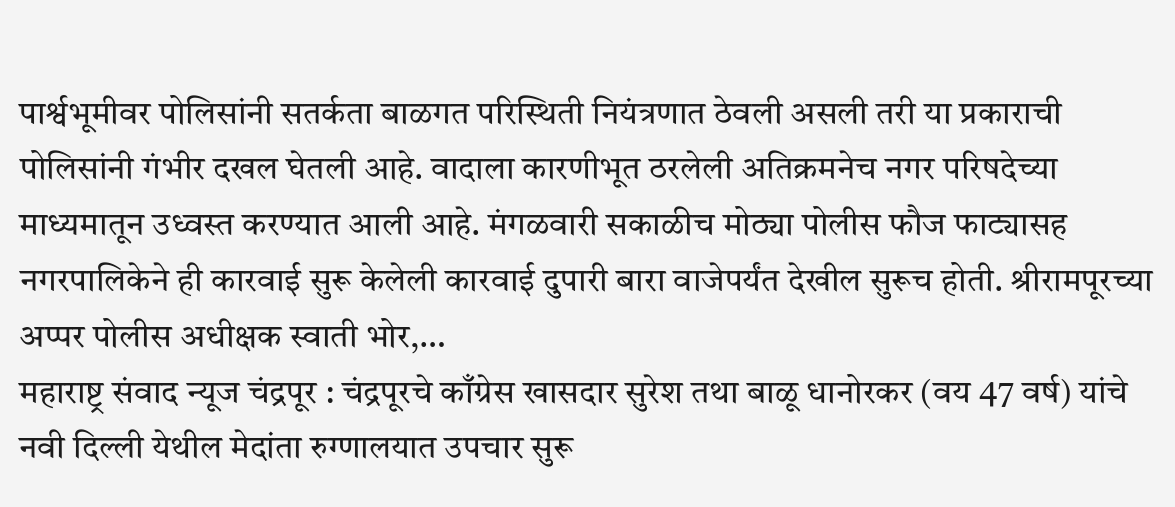पार्श्वभूमीवर पोलिसांनी सतर्कता बाळगत परिस्थिती नियंत्रणात ठेवली असली तरी या प्रकाराची पोलिसांनी गंभीर दखल घेतली आहे. वादाला कारणीभूत ठरलेली अतिक्रमनेच नगर परिषदेच्या माध्यमातून उध्वस्त करण्यात आली आहे. मंगळवारी सकाळीच मोठ्या पोलीस फौज फाट्यासह नगरपालिकेने ही कारवाई सुरू केलेली कारवाई दुपारी बारा वाजेपर्यंत देखील सुरूच होती. श्रीरामपूरच्या अप्पर पोलीस अधीक्षक स्वाती भोर,…
महाराष्ट्र संवाद न्यूज चंद्रपूर : चंद्रपूरचे काँग्रेस खासदार सुरेश तथा बाळू धानोरकर (वय 47 वर्ष) यांचे नवी दिल्ली येथील मेदांता रुग्णालयात उपचार सुरू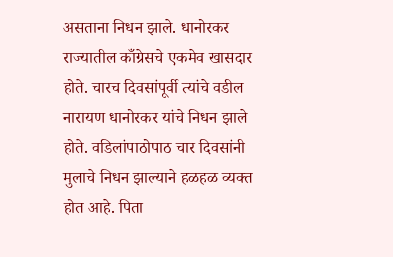असताना निधन झाले. धानोरकर राज्यातील काँग्रेसचे एकमेव खासदार होते. चारच दिवसांपूर्वी त्यांचे वडील नारायण धानोरकर यांचे निधन झाले होते. वडिलांपाठोपाठ चार दिवसांनी मुलाचे निधन झाल्याने हळहळ व्यक्त होत आहे. पिता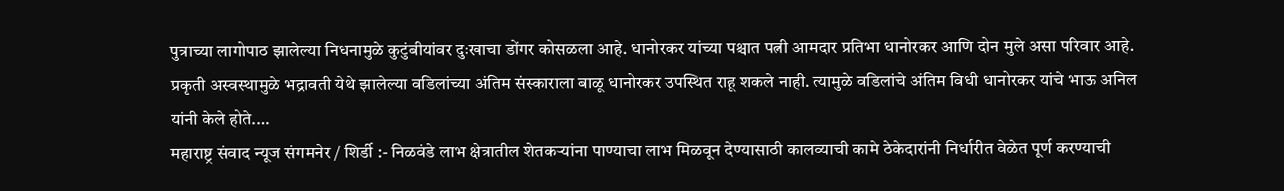पुत्राच्या लागोपाठ झालेल्या निधनामुळे कुटुंबीयांवर दुःखाचा डोंगर कोसळला आहे. धानोरकर यांच्या पश्चात पत्नी आमदार प्रतिभा धानोरकर आणि दोन मुले असा परिवार आहे. प्रकृती अस्वस्थामुळे भद्रावती येथे झालेल्या वडिलांच्या अंतिम संस्काराला बाळू धानोरकर उपस्थित राहू शकले नाही. त्यामुळे वडिलांचे अंतिम विधी धानोरकर यांचे भाऊ अनिल यांनी केले होते.…
महाराष्ट्र संवाद न्यूज संगमनेर / शिर्डी :- निळवंडे लाभ क्षेत्रातील शेतकऱ्यांना पाण्याचा लाभ मिळवून देण्यासाठी कालव्याची कामे ठेकेदारांनी निर्धारीत वेळेत पूर्ण करण्याची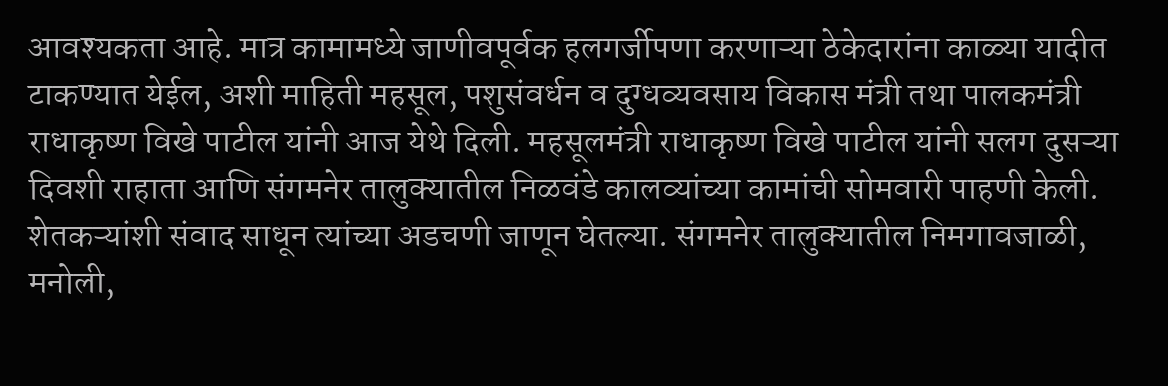आवश्यकता आहे. मात्र कामामध्ये जाणीवपूर्वक हलगर्जीपणा करणाऱ्या ठेकेदारांना काळ्या यादीत टाकण्यात येईल, अशी माहिती महसूल, पशुसंवर्धन व दुग्धव्यवसाय विकास मंत्री तथा पालकमंत्री राधाकृष्ण विखे पाटील यांनी आज येथे दिली. महसूलमंत्री राधाकृष्ण विखे पाटील यांनी सलग दुसऱ्या दिवशी राहाता आणि संगमनेर तालुक्यातील निळवंडे कालव्यांच्या कामांची सोमवारी पाहणी केली. शेतकऱ्यांशी संवाद साधून त्यांच्या अडचणी जाणून घेतल्या. संगमनेर तालुक्यातील निमगावजाळी, मनोली,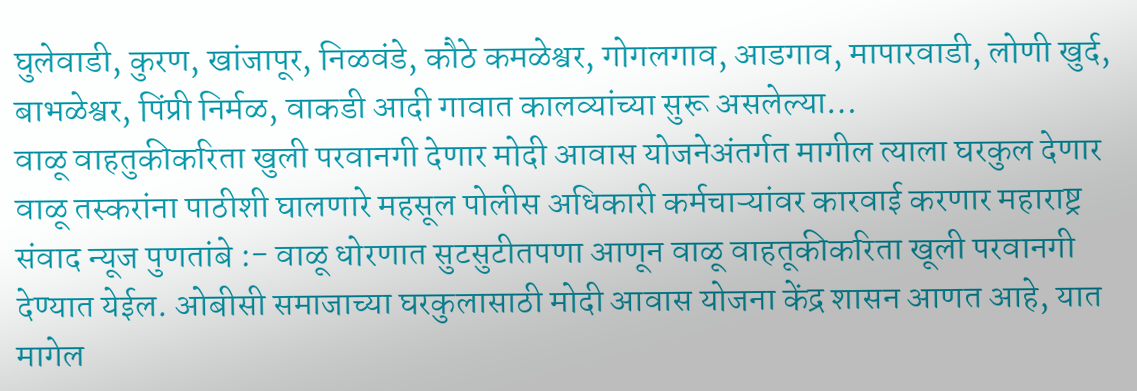घुलेवाडी, कुरण, खांजापूर, निळवंडे, कौठे कमळेश्वर, गोगलगाव, आडगाव, मापारवाडी, लोणी खुर्द, बाभळेश्वर, पिंप्री निर्मळ, वाकडी आदी गावात कालव्यांच्या सुरू असलेल्या…
वाळू वाहतुकीकरिता खुली परवानगी देणार मोदी आवास योजनेअंतर्गत मागील त्याला घरकुल देणार वाळू तस्करांना पाठीशी घालणारे महसूल पोलीस अधिकारी कर्मचाऱ्यांवर कारवाई करणार महाराष्ट्र संवाद न्यूज पुणतांबे :- वाळू धोरणात सुटसुटीतपणा आणून वाळू वाहतूकीकरिता खूली परवानगी देण्यात येईल. ओबीसी समाजाच्या घरकुलासाठी मोदी आवास योजना केंद्र शासन आणत आहे, यात मागेल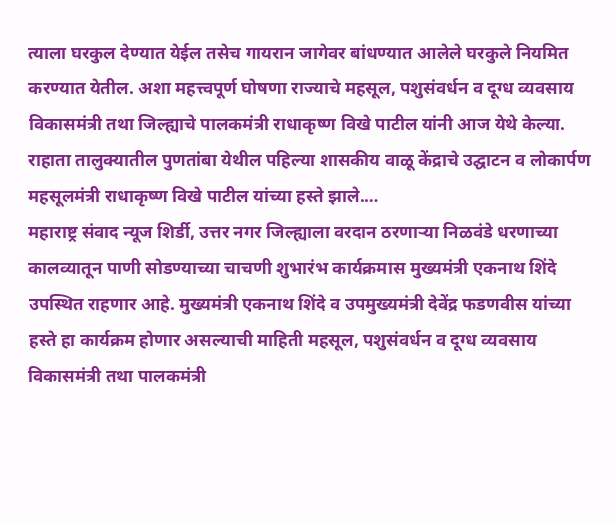त्याला घरकुल देण्यात येईल तसेच गायरान जागेवर बांधण्यात आलेले घरकुले नियमित करण्यात येतील. अशा महत्त्वपूर्ण घोषणा राज्याचे महसूल, पशुसंवर्धन व दूग्ध व्यवसाय विकासमंत्री तथा जिल्ह्याचे पालकमंत्री राधाकृष्ण विखे पाटील यांनी आज येथे केल्या. राहाता तालुक्यातील पुणतांबा येथील पहिल्या शासकीय वाळू केंद्राचे उद्घाटन व लोकार्पण महसूलमंत्री राधाकृष्ण विखे पाटील यांच्या हस्ते झाले.…
महाराष्ट्र संवाद न्यूज शिर्डी, उत्तर नगर जिल्ह्याला वरदान ठरणाऱ्या निळवंडे धरणाच्या कालव्यातून पाणी सोडण्याच्या चाचणी शुभारंभ कार्यक्रमास मुख्यमंत्री एकनाथ शिंदे उपस्थित राहणार आहे. मुख्यमंत्री एकनाथ शिंदे व उपमुख्यमंत्री देवेंद्र फडणवीस यांच्या हस्ते हा कार्यक्रम होणार असल्याची माहिती महसूल, पशुसंवर्धन व दूग्ध व्यवसाय विकासमंत्री तथा पालकमंत्री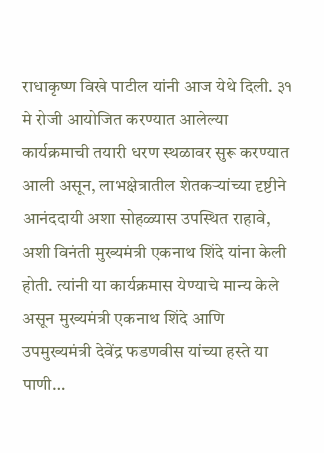राधाकृष्ण विखे पाटील यांनी आज येथे दिली. ३१ मे रोजी आयोजित करण्यात आलेल्या कार्यक्रमाची तयारी धरण स्थळावर सुरू करण्यात आली असून, लाभक्षेत्रातील शेतकऱ्यांच्या दृष्टीने आनंददायी अशा सोहळ्यास उपस्थित राहावे, अशी विनंती मुख्यमंत्री एकनाथ शिंदे यांना केली होती. त्यांनी या कार्यक्रमास येण्याचे मान्य केले असून मुख्यमंत्री एकनाथ शिंदे आणि उपमुख्यमंत्री देवेंद्र फडणवीस यांच्या हस्ते या पाणी…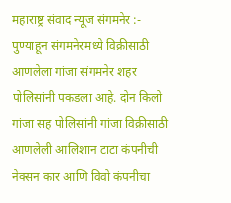महाराष्ट्र संवाद न्यूज संगमनेर :- पुण्याहून संगमनेरमध्ये विक्रीसाठी आणलेला गांजा संगमनेर शहर पोलिसांनी पकडला आहे. दोन किलो गांजा सह पोलिसांनी गांजा विक्रीसाठी आणलेली आलिशान टाटा कंपनीची नेक्सन कार आणि विवो कंपनीचा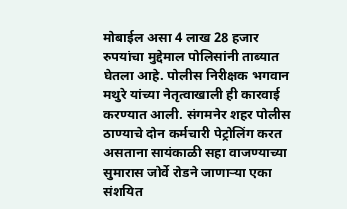मोबाईल असा 4 लाख 28 हजार रुपयांचा मुद्देमाल पोलिसांनी ताब्यात घेतला आहे. पोलीस निरीक्षक भगवान मथुरे यांच्या नेतृत्वाखाली ही कारवाई करण्यात आली. संगमनेर शहर पोलीस ठाण्याचे दोन कर्मचारी पेट्रोलिंग करत असताना सायंकाळी सहा वाजण्याच्या सुमारास जोर्वे रोडने जाणाऱ्या एका संशयित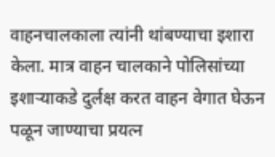वाहनचालकाला त्यांनी थांबण्याचा इशारा केला. मात्र वाहन चालकाने पोलिसांच्या इशाऱ्याकडे दुर्लक्ष करत वाहन वेगात घेऊन पळून जाण्याचा प्रयत्न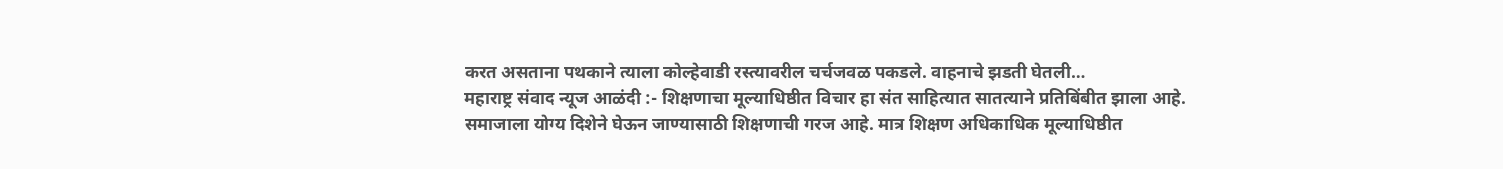करत असताना पथकाने त्याला कोल्हेवाडी रस्त्यावरील चर्चजवळ पकडले. वाहनाचे झडती घेतली…
महाराष्ट्र संवाद न्यूज आळंदी :- शिक्षणाचा मूल्याधिष्ठीत विचार हा संत साहित्यात सातत्याने प्रतिबिंबीत झाला आहे. समाजाला योग्य दिशेने घेऊन जाण्यासाठी शिक्षणाची गरज आहे. मात्र शिक्षण अधिकाधिक मूल्याधिष्ठीत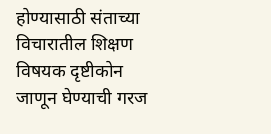होण्यासाठी संताच्या विचारातील शिक्षण विषयक दृष्टीकोन जाणून घेण्याची गरज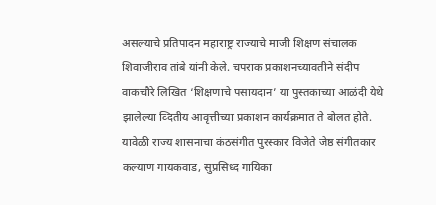असल्याचे प्रतिपादन महाराष्ट्र राज्याचे माजी शिक्षण संचालक शिवाजीराव तांबे यांनी केले. चपराक प्रकाशनच्यावतीने संदीप वाकचौरे लिखित ‘शिक्षणाचे पसायदान’ या पुस्तकाच्या आळंदी येथे झालेल्या व्दितीय आवृत्तीच्या प्रकाशन कार्यक्रमात ते बोलत होते. यावेळी राज्य शासनाचा कंठसंगीत पुरस्कार विजेते जेष्ठ संगीतकार कल्याण गायकवाड, सुप्रसिध्द गायिका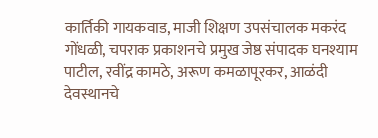कार्तिकी गायकवाड, माजी शिक्षण उपसंचालक मकरंद गोंधळी, चपराक प्रकाशनचे प्रमुख जेष्ठ संपादक घनश्याम पाटील, रवींद्र कामठे, अरूण कमळापूरकर, आळंदी देवस्थानचे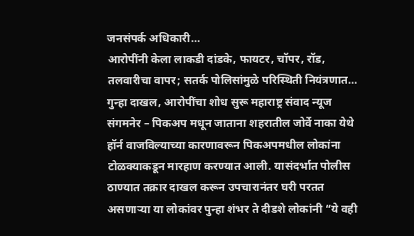जनसंपर्क अधिकारी…
आरोपींनी केला लाकडी दांडके, फायटर, चॉपर, रॉड, तलवारीचा वापर; सतर्क पोलिसांमुळे परिस्थिती नियंत्रणात… गुन्हा दाखल, आरोपींचा शोध सुरू महाराष्ट्र संवाद न्यूज संगमनेर – पिकअप मधून जाताना शहरातील जोर्वे नाका येथे हॉर्न वाजविल्याच्या कारणावरून पिकअपमधील लोकांना टोळक्याकडून मारहाण करण्यात आली. यासंदर्भात पोलीस ठाण्यात तक्रार दाखल करून उपचारानंतर घरी परतत असणाऱ्या या लोकांवर पुन्हा शंभर ते दीडशे लोकांनी “ये वही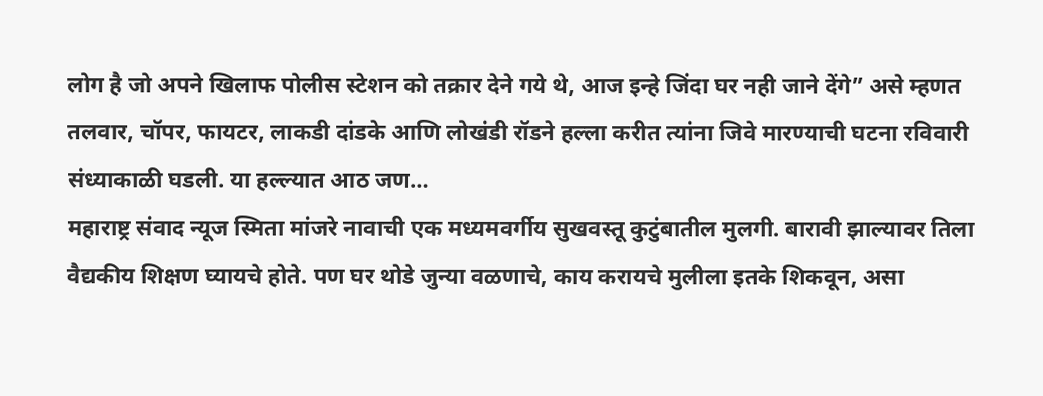लोग है जो अपने खिलाफ पोलीस स्टेशन को तक्रार देने गये थे, आज इन्हे जिंदा घर नही जाने देंगे” असे म्हणत तलवार, चॉपर, फायटर, लाकडी दांडके आणि लोखंडी रॉडने हल्ला करीत त्यांना जिवे मारण्याची घटना रविवारी संध्याकाळी घडली. या हल्ल्यात आठ जण…
महाराष्ट्र संवाद न्यूज स्मिता मांजरे नावाची एक मध्यमवर्गीय सुखवस्तू कुटुंबातील मुलगी. बारावी झाल्यावर तिला वैद्यकीय शिक्षण घ्यायचे होते. पण घर थोडे जुन्या वळणाचे, काय करायचे मुलीला इतके शिकवून, असा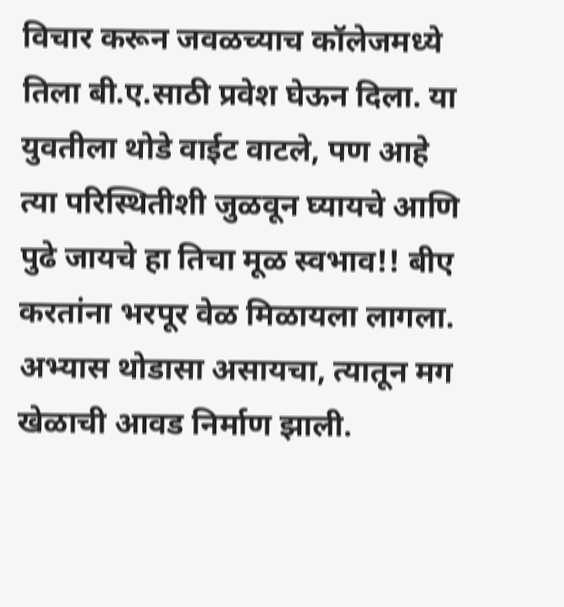विचार करून जवळच्याच कॉलेजमध्ये तिला बी.ए.साठी प्रवेश घेऊन दिला. या युवतीला थोडे वाईट वाटले, पण आहे त्या परिस्थितीशी जुळवून घ्यायचे आणि पुढे जायचे हा तिचा मूळ स्वभाव!! बीए करतांना भरपूर वेळ मिळायला लागला. अभ्यास थोडासा असायचा, त्यातून मग खेळाची आवड निर्माण झाली.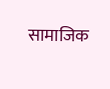सामाजिक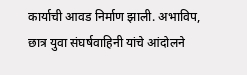कार्याची आवड निर्माण झाली. अभाविप, छात्र युवा संघर्षवाहिनी यांचे आंदोलने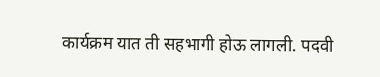कार्यक्रम यात ती सहभागी होऊ लागली. पदवी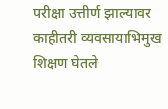परीक्षा उत्तीर्ण झाल्यावर काहीतरी व्यवसायाभिमुख शिक्षण घेतले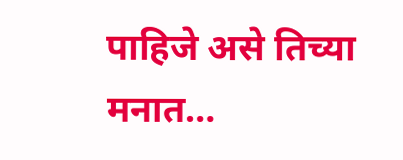पाहिजे असे तिच्या मनात…